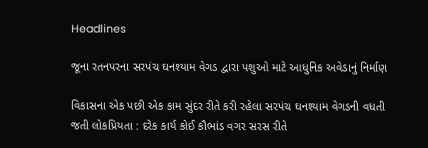Headlines

જૂના રતનપરના સરપંચ ઘનશ્યામ વેગડ દ્વારા પશુઓ માટે આધુનિક અવેડાનું નિર્માણ

વિકાસના એક પછી એક કામ સુંદર રીતે કરી રહેલા સરપંચ ઘનશ્યામ વેગડની વધતી જતી લોકપ્રિયતા : દરેક કાર્ય કોઈ કૌભાંડ વગર સરસ રીતે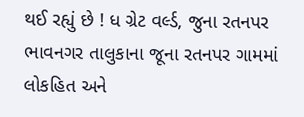થઈ રહ્યું છે ! ધ ગ્રેટ વર્લ્ડ, જુના રતનપર ભાવનગર તાલુકાના જૂના રતનપર ગામમાં લોકહિત અને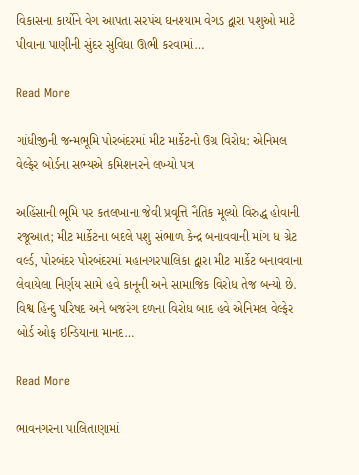વિકાસના કાર્યોને વેગ આપતા સરપંચ ઘનશ્યામ વેગડ દ્વારા પશુઓ માટે પીવાના પાણીની સુંદર સુવિધા ઊભી કરવામાં…

Read More

ગાંધીજીની જન્મભૂમિ પોરબંદરમાં મીટ માર્કેટનો ઉગ્ર વિરોધ: એનિમલ વેલ્ફેર બોર્ડના સભ્યએ કમિશનરને લખ્યો પત્ર

અહિંસાની ભૂમિ પર કતલખાના જેવી પ્રવૃત્તિ નૈતિક મૂલ્યો વિરુદ્ધ હોવાની રજૂઆત; મીટ માર્કેટના બદલે પશુ સંભાળ કેન્દ્ર બનાવવાની માંગ ધ ગ્રેટ વર્લ્ડ, પોરબંદર પોરબંદરમાં મહાનગરપાલિકા દ્વારા મીટ માર્કેટ બનાવવાના લેવાયેલા નિર્ણય સામે હવે કાનૂની અને સામાજિક વિરોધ તેજ બન્યો છે. વિશ્વ હિન્દુ પરિષદ અને બજરંગ દળના વિરોધ બાદ હવે એનિમલ વેલ્ફેર બોર્ડ ઓફ ઇન્ડિયાના માનદ…

Read More

ભાવનગરના પાલિતાણામાં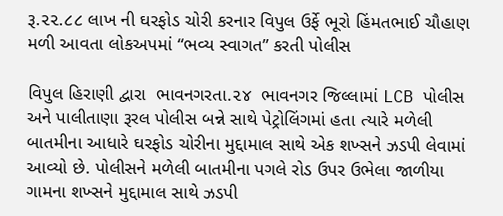રૂ.૨૨.૮૮ લાખ ની ઘરફોડ ચોરી કરનાર વિપુલ ઉર્ફે ભૂરો હિંમતભાઈ ચૌહાણ મળી આવતા લોકઅપમાં “ભવ્ય સ્વાગત” કરતી પોલીસ

વિપુલ હિરાણી દ્વારા  ભાવનગરતા.૨૪  ભાવનગર જિલ્લામાં LCB પોલીસ અને પાલીતાણા રૂરલ પોલીસ બન્ને સાથે પેટ્રોલિંગમાં હતા ત્યારે મળેલી બાતમીના આધારે ઘરફોડ ચોરીના મુદ્દામાલ સાથે એક શખ્સને ઝડપી લેવામાં આવ્યો છે. પોલીસને મળેલી બાતમીના પગલે રોડ ઉપર ઉભેલા જાળીયા ગામના શખ્સને મુદ્દામાલ સાથે ઝડપી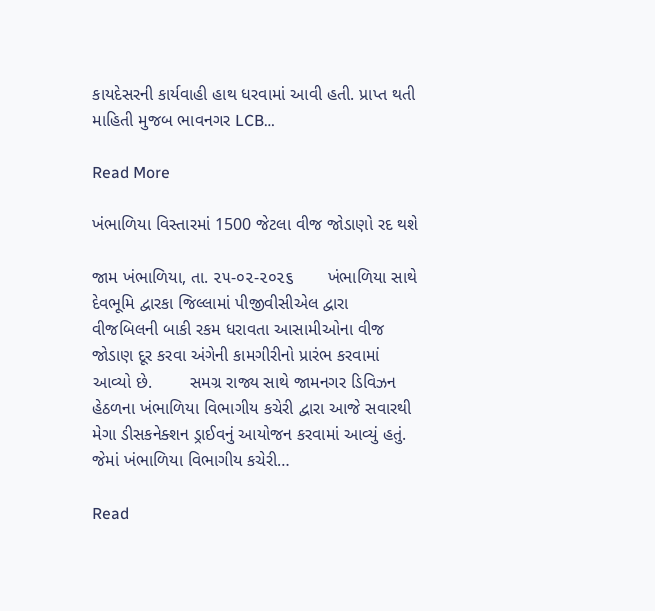કાયદેસરની કાર્યવાહી હાથ ધરવામાં આવી હતી. પ્રાપ્ત થતી માહિતી મુજબ ભાવનગર LCB…

Read More

ખંભાળિયા વિસ્તારમાં 1500 જેટલા વીજ જોડાણો રદ થશે

જામ ખંભાળિયા, તા. ૨૫-૦૨-૨૦૨૬       ખંભાળિયા સાથે દેવભૂમિ દ્વારકા જિલ્લામાં પીજીવીસીએલ દ્વારા વીજબિલની બાકી રકમ ધરાવતા આસામીઓના વીજ જોડાણ દૂર કરવા અંગેની કામગીરીનો પ્રારંભ કરવામાં આવ્યો છે.        સમગ્ર રાજ્ય સાથે જામનગર ડિવિઝન હેઠળના ખંભાળિયા વિભાગીય કચેરી દ્વારા આજે સવારથી મેગા ડીસકનેક્શન ડ્રાઈવનું આયોજન કરવામાં આવ્યું હતું. જેમાં ખંભાળિયા વિભાગીય કચેરી…

Read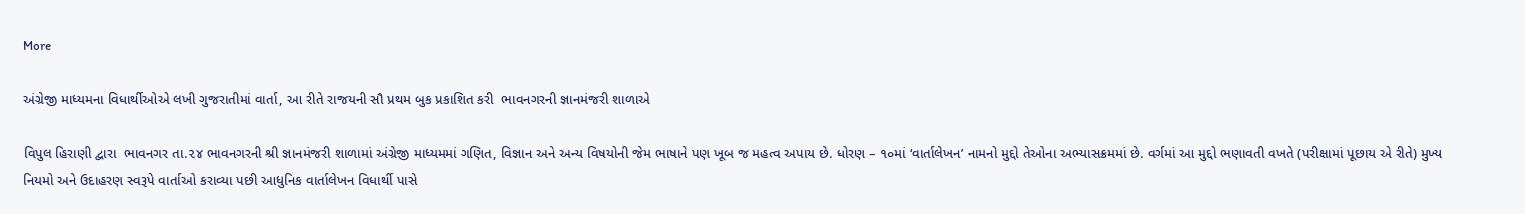More

અંગ્રેજી માધ્યમના વિધાર્થીઓએ લખી ગુજરાતીમાં વાર્તા, આ રીતે રાજયની સૌ પ્રથમ બુક પ્રકાશિત કરી  ભાવનગરની જ્ઞાનમંજરી શાળાએ

વિપુલ હિરાણી દ્વારા  ભાવનગર તા.૨૪ ભાવનગરની શ્રી જ્ઞાનમંજરી શાળામાં અંગ્રેજી માધ્યમમાં ગણિત, વિજ્ઞાન અને અન્ય વિષયોની જેમ ભાષાને પણ ખૂબ જ મહત્વ અપાય છે. ધોરણ – ૧૦માં ‘વાર્તાલેખન’ નામનો મુદ્દો તેઓના અભ્યાસક્રમમાં છે. વર્ગમાં આ મુદ્દો ભણાવતી વખતે (પરીક્ષામાં પૂછાય એ રીતે) મુખ્ય નિયમો અને ઉદાહરણ સ્વરૂપે વાર્તાઓ કરાવ્યા પછી આધુનિક વાર્તાલેખન વિધાર્થી પાસે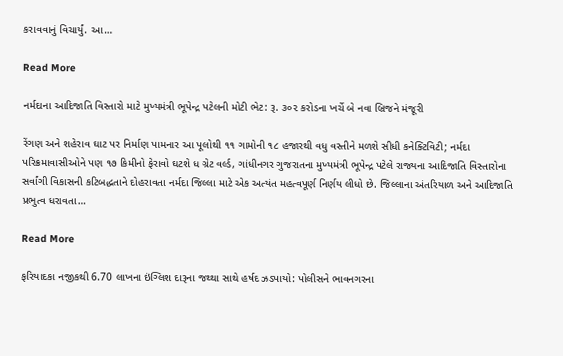કરાવવાનું વિચાર્યું. આ…

Read More

નર્મદાના આદિજાતિ વિસ્તારો માટે મુખ્યમંત્રી ભૂપેન્દ્ર પટેલની મોટી ભેટ: રૂ. ૩૦૨ કરોડના ખર્ચે બે નવા બ્રિજને મંજૂરી

રેંગણ અને શહેરાવ ઘાટ પર નિર્માણ પામનાર આ પૂલોથી ૧૧ ગામોની ૧૮ હજારથી વધુ વસ્તીને મળશે સીધી કનેક્ટિવિટી; નર્મદા પરિક્રમાવાસીઓને પણ ૧૭ કિમીનો ફેરાવો ઘટશે ધ ગ્રેટ વર્લ્ડ, ગાંધીનગર ગુજરાતના મુખ્યમંત્રી ભૂપેન્દ્ર પટેલે રાજ્યના આદિજાતિ વિસ્તારોના સર્વાંગી વિકાસની કટિબદ્ધતાને દોહરાવતા નર્મદા જિલ્લા માટે એક અત્યંત મહત્વપૂર્ણ નિર્ણય લીધો છે. જિલ્લાના અંતરિયાળ અને આદિજાતિ પ્રભુત્વ ધરાવતા…

Read More

ફરિયાદકા નજીકથી 6.70 લાખના ઇંગ્લિશ દારૂના જથ્થા સાથે હર્ષદ ઝડપાયો: પોલીસને ભાવનગરના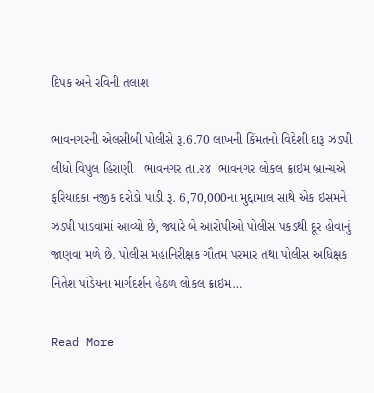દિપક અને રવિની તલાશ

ભાવનગરની એલસીબી પોલીસે રૂ.6.70 લાખની કિંમતનો વિદેશી દારૂ ઝડપી લીધો વિપુલ હિરાણી   ભાવનગર તા.૨૪  ભાવનગર લોકલ ક્રાઇમ બ્રાન્ચએ ફરિયાદકા નજીક દરોડો પાડી રૂ. 6,70,000ના મુદ્દામાલ સાથે એક ઇસમને ઝડપી પાડવામાં આવ્યો છે, જ્યારે બે આરોપીઓ પોલીસ પકડથી દૂર હોવાનું જાણવા મળે છે. પોલીસ મહાનિરીક્ષક ગૌતમ પરમાર તથા પોલીસ અધિક્ષક નિતેશ પાંડેયના માર્ગદર્શન હેઠળ લોકલ ક્રાઇમ…

Read More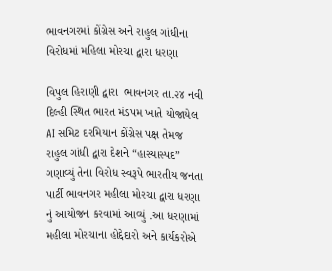ભાવનગરમાં કોંગ્રેસ અને રાહુલ ગાંધીના વિરોધમાં મહિલા મોરચા દ્વારા ધરણા

વિપુલ હિરાણી દ્વારા  ભાવનગર તા.૨૪ નવી દિલ્હી સ્થિત ભારત મંડપમ ખાતે યોજાયેલ AI સમિટ દરમિયાન કોંગ્રેસ પક્ષ તેમજ રાહુલ ગાંધી દ્વારા દેશને “હાસ્યાસ્પદ” ગણાવ્યું તેના વિરોધ સ્વરૂપે ભારતીય જનતા પાર્ટી ભાવનગર મહીલા મોરચા દ્વારા ધરણા નું આયોજન કરવામાં આવ્યું .આ ધરણામાં મહીલા મોરચાના હોદ્દેદારો અને કાર્યકરોએ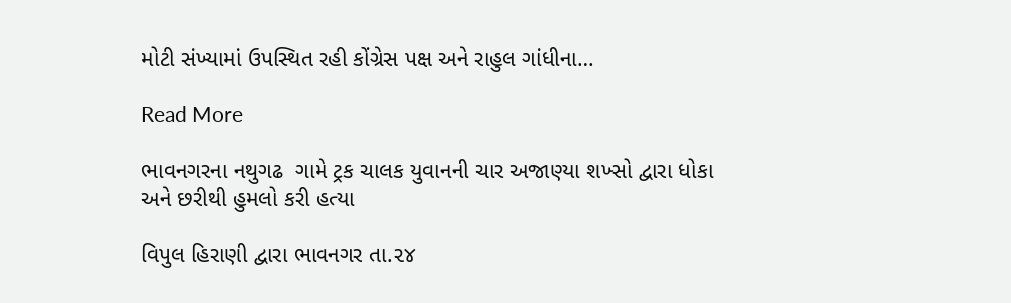મોટી સંખ્યામાં ઉપસ્થિત રહી કોંગ્રેસ પક્ષ અને રાહુલ ગાંધીના…

Read More

ભાવનગરના નથુગઢ  ગામે ટ્રક ચાલક યુવાનની ચાર અજાણ્યા શખ્સો દ્વારા ધોકા અને છરીથી હુમલો કરી હત્યા

વિપુલ હિરાણી દ્વારા ભાવનગર તા.૨૪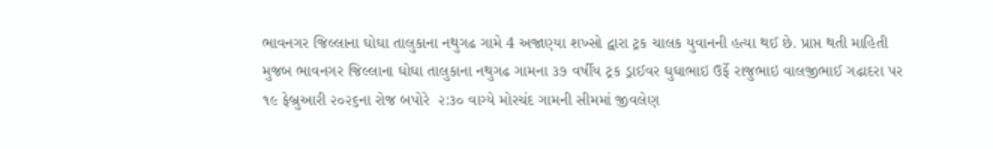ભાવનગર જિલ્લાના ઘોઘા તાલુકાના નથુગઢ ગામે 4 અજાણ્યા શખ્સો દ્વારા ટ્રક ચાલક યુવાનની હત્યા થઈ છે. પ્રાપ્ત થતી માહિતી મુજબ ભાવનગર જિલ્લાના ઘોઘા તાલુકાના નથુગઢ ગામના ૩૭ વર્ષીય ટ્રક ડ્રાઈવર ઘુઘાભાઇ ઉર્ફે રાજુભાઇ વાલજીભાઈ ગઢાદરા પર ૧૯ ફેબ્રુઆરી ૨૦૨૬ના રોજ બપોરે  ૨:૩૦ વાગ્યે મોરચંદ ગામની સીમમાં જીવલેણ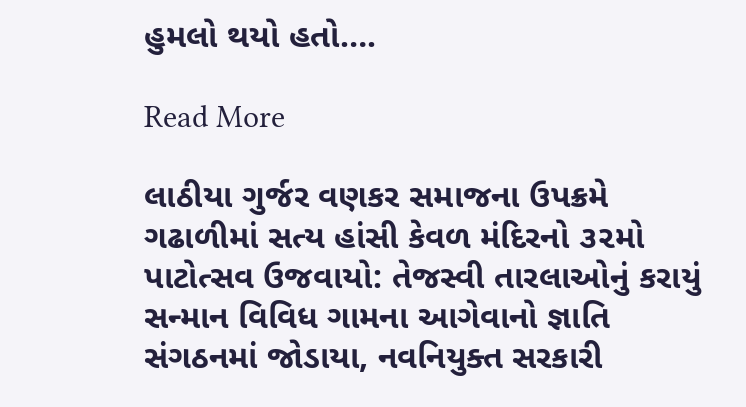હુમલો થયો હતો….

Read More

લાઠીયા ગુર્જર વણકર સમાજના ઉપક્રમે ગઢાળીમાં સત્ય હાંસી કેવળ મંદિરનો ૩૨મો પાટોત્સવ ઉજવાયો: તેજસ્વી તારલાઓનું કરાયું સન્માન વિવિધ ગામના આગેવાનો જ્ઞાતિ સંગઠનમાં જોડાયા, નવનિયુક્ત સરકારી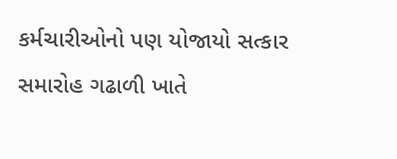કર્મચારીઓનો પણ યોજાયો સત્કાર સમારોહ ગઢાળી ખાતે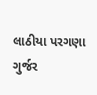લાઠીયા પરગણા ગુર્જર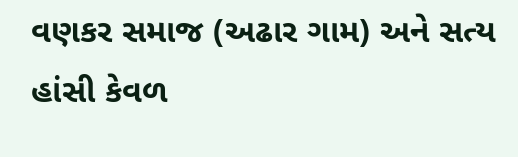વણકર સમાજ (અઢાર ગામ) અને સત્ય હાંસી કેવળ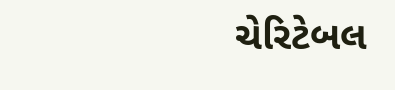ચેરિટેબલ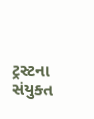ટ્રસ્ટના સંયુક્ત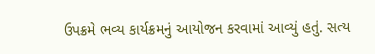ઉપક્રમે ભવ્ય કાર્યક્રમનું આયોજન કરવામાં આવ્યું હતું. સત્ય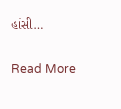હાંસી…

Read More